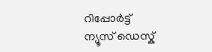റിപ്പോര്‍ട്ട്
ന്യൂസ് ഡെസ്ക്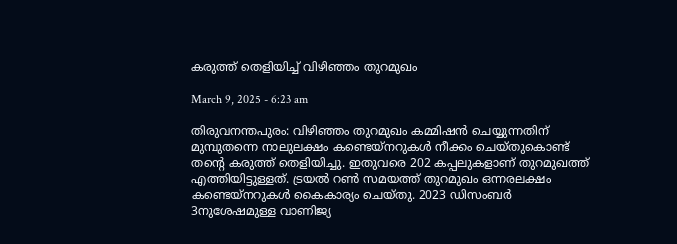കരുത്ത് തെളിയിച്ച് വിഴിഞ്ഞം തുറമുഖം

March 9, 2025 - 6:23 am

തിരുവനന്തപുരം: വിഴിഞ്ഞം തുറമുഖം കമ്മിഷൻ ചെയ്യുന്നതിന് മുമ്പുതന്നെ നാലുലക്ഷം കണ്ടെയ്നറുകൾ നീക്കം ചെയ്തുകൊണ്ട് തന്റെ കരുത്ത് തെളിയിച്ചു. ഇതുവരെ 202 കപ്പലുകളാണ് തുറമുഖത്ത് എത്തിയിട്ടുള്ളത്. ട്രയൽ റൺ സമയത്ത് തുറമുഖം ഒന്നരലക്ഷം കണ്ടെയ്നറുകൾ കൈകാര്യം ചെയ്തു. 2023 ഡിസംബർ 3നുശേഷമുള്ള വാണിജ്യ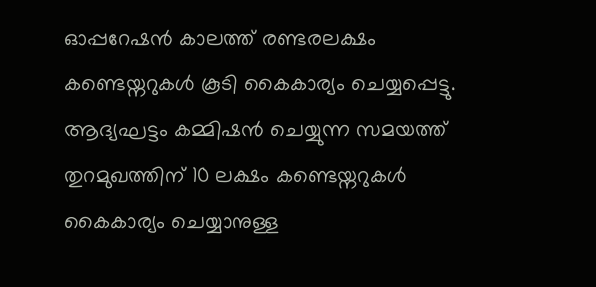ഓപ്പറേഷൻ കാലത്ത് രണ്ടരലക്ഷം കണ്ടെയ്നറുകൾ കൂടി കൈകാര്യം ചെയ്യപ്പെട്ടു. ആദ്യഘട്ടം കമ്മിഷൻ ചെയ്യുന്ന സമയത്ത് തുറമുഖത്തിന് 10 ലക്ഷം കണ്ടെയ്നറുകൾ കൈകാര്യം ചെയ്യാനുള്ള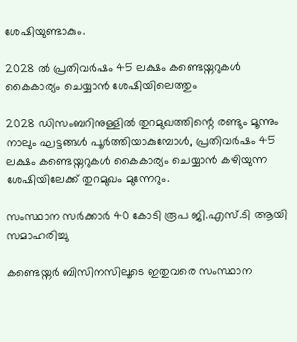ശേഷിയുണ്ടാകും.

2028 ൽ പ്രതിവർഷം 45 ലക്ഷം കണ്ടെയ്നറുകൾ കൈകാര്യം ചെയ്യാൻ ശേഷിയിലെത്തും

2028 ഡിസംബറിനുള്ളിൽ തുറമുഖത്തിന്റെ രണ്ടും മൂന്നും നാലും ഘട്ടങ്ങൾ പൂർത്തിയാകുമ്പോൾ, പ്രതിവർഷം 45 ലക്ഷം കണ്ടെയ്നറുകൾ കൈകാര്യം ചെയ്യാൻ കഴിയുന്ന ശേഷിയിലേക്ക് തുറമുഖം മുന്നേറും.

സംസ്ഥാന സർക്കാർ 40 കോടി രൂപ ജി.എസ്.ടി ആയി സമാഹരിച്ചു

കണ്ടെയ്നർ ബിസിനസിലൂടെ ഇതുവരെ സംസ്ഥാന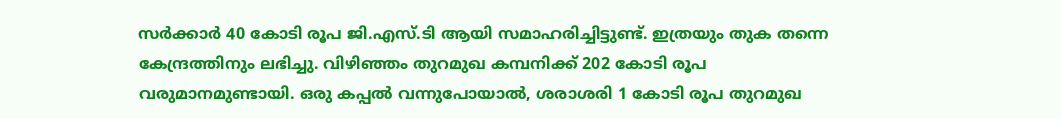സർക്കാർ 40 കോടി രൂപ ജി.എസ്.ടി ആയി സമാഹരിച്ചിട്ടുണ്ട്. ഇത്രയും തുക തന്നെ കേന്ദ്രത്തിനും ലഭിച്ചു. വിഴിഞ്ഞം തുറമുഖ കമ്പനിക്ക് 202 കോടി രൂപ വരുമാനമുണ്ടായി. ഒരു കപ്പൽ വന്നുപോയാൽ, ശരാശരി 1 കോടി രൂപ തുറമുഖ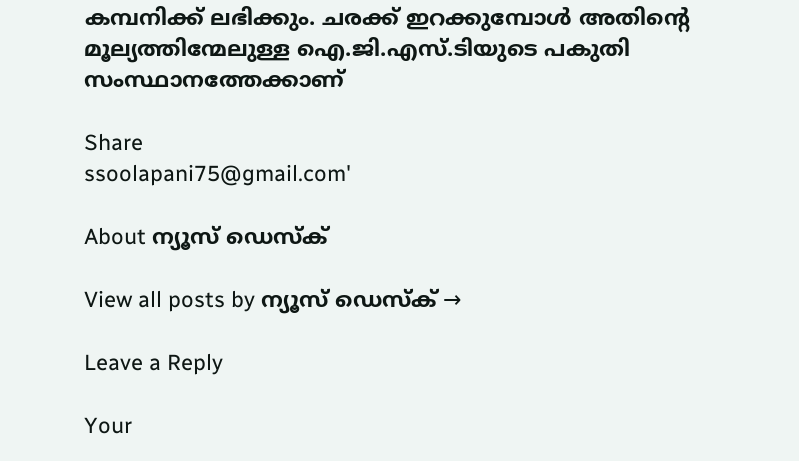കമ്പനിക്ക് ലഭിക്കും. ചരക്ക് ഇറക്കുമ്പോൾ അതിന്റെ മൂല്യത്തിന്മേലുള്ള ഐ.ജി.എസ്.ടിയുടെ പകുതി സംസ്ഥാനത്തേക്കാണ്

Share
ssoolapani75@gmail.com'

About ന്യൂസ് ഡെസ്ക്

View all posts by ന്യൂസ് ഡെസ്ക് →

Leave a Reply

Your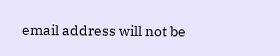email address will not be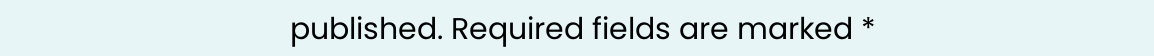published. Required fields are marked *